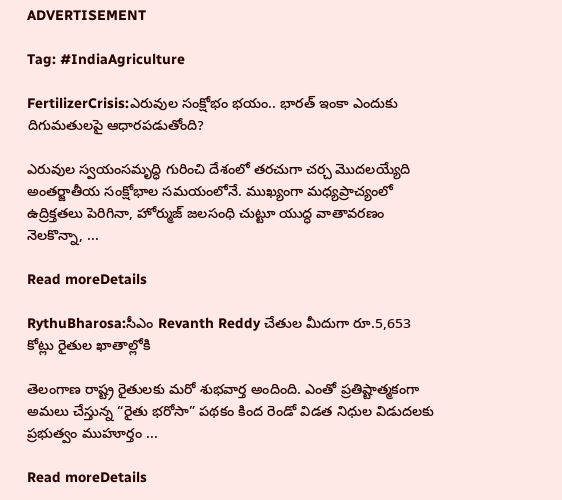ADVERTISEMENT

Tag: #IndiaAgriculture

FertilizerCrisis:ఎరువుల సంక్షోభం భయం.. భారత్ ఇంకా ఎందుకు దిగుమతులపై ఆధారపడుతోంది?

ఎరువుల స్వయంసమృద్ధి గురించి దేశంలో తరచుగా చర్చ మొదలయ్యేది అంతర్జాతీయ సంక్షోభాల సమయంలోనే. ముఖ్యంగా మధ్యప్రాచ్యంలో ఉద్రిక్తతలు పెరిగినా, హోర్ముజ్ జలసంధి చుట్టూ యుద్ధ వాతావరణం నెలకొన్నా, ...

Read moreDetails

RythuBharosa:సీఎం Revanth Reddy చేతుల మీదుగా రూ.5,653 కోట్లు రైతుల ఖాతాల్లోకి

తెలంగాణ రాష్ట్ర రైతులకు మరో శుభవార్త అందింది. ఎంతో ప్రతిష్టాత్మకంగా అమలు చేస్తున్న “రైతు భరోసా” పథకం కింద రెండో విడత నిధుల విడుదలకు ప్రభుత్వం ముహూర్తం ...

Read moreDetails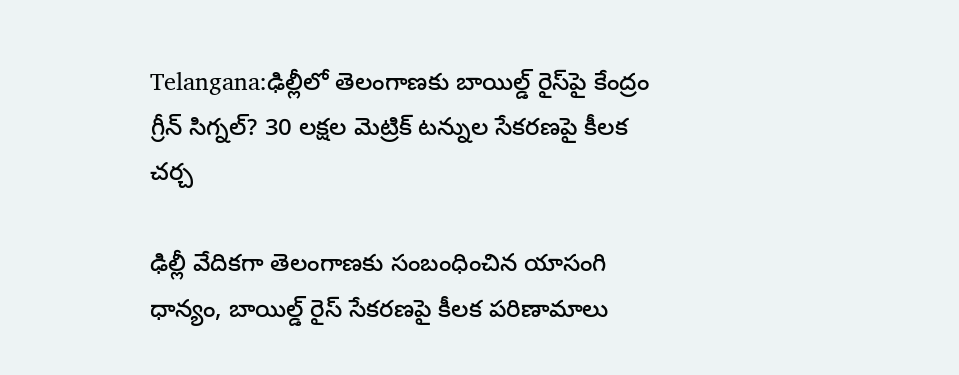Telangana:ఢిల్లీలో తెలంగాణకు బాయిల్డ్ రైస్‌పై కేంద్రం గ్రీన్ సిగ్నల్? 30 లక్షల మెట్రిక్ టన్నుల సేకరణపై కీలక చర్చ

ఢిల్లీ వేదికగా తెలంగాణకు సంబంధించిన యాసంగి ధాన్యం, బాయిల్డ్ రైస్ సేకరణపై కీలక పరిణామాలు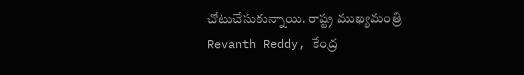చోటుచేసుకున్నాయి. రాష్ట్ర ముఖ్యమంత్రి Revanth Reddy, కేంద్ర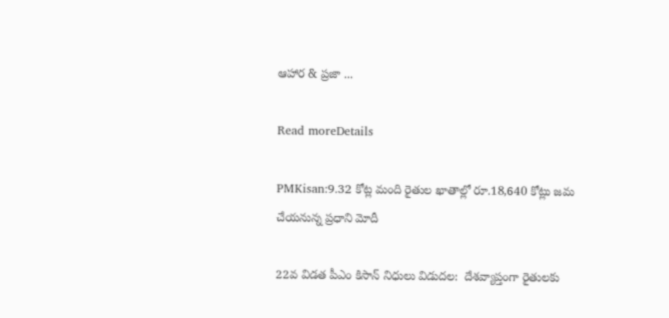ఆహార & ప్రజా ...

Read moreDetails

PMKisan:9.32 కోట్ల మంది రైతుల ఖాతాల్లో రూ.18,640 కోట్లు జమ చేయనున్న ప్రధాని మోదీ

22వ విడత పీఎం కిసాన్ నిధులు విడుదల:  దేశవ్యాప్తంగా రైతులకు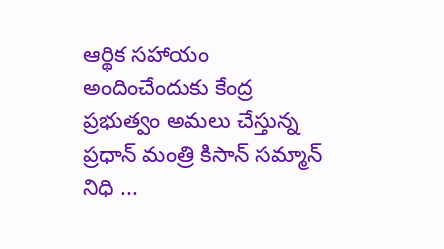ఆర్థిక సహాయం అందించేందుకు కేంద్ర ప్రభుత్వం అమలు చేస్తున్న ప్రధాన్ మంత్రి కిసాన్ సమ్మాన్ నిధి ...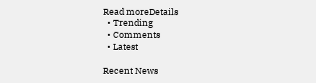Read moreDetails
  • Trending
  • Comments
  • Latest

Recent News